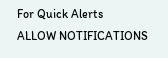For Quick Alerts
ALLOW NOTIFICATIONS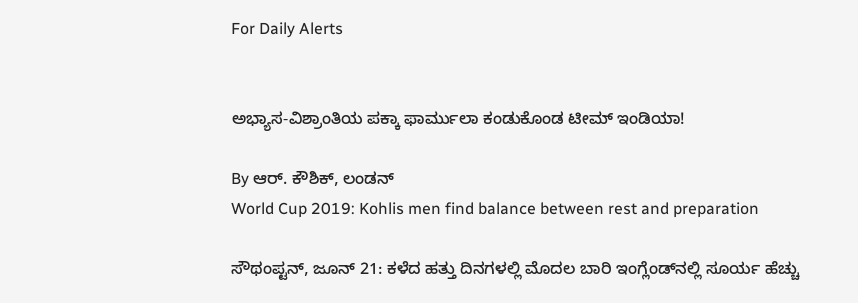For Daily Alerts


ಅಭ್ಯಾಸ-ವಿಶ್ರಾಂತಿಯ ಪಕ್ಕಾ ಫಾರ್ಮುಲಾ ಕಂಡುಕೊಂಡ ಟೀಮ್‌ ಇಂಡಿಯಾ!

By ಆರ್‌. ಕೌಶಿಕ್‌, ಲಂಡನ್‌
World Cup 2019: Kohlis men find balance between rest and preparation

ಸೌಥಂಪ್ಟನ್‌, ಜೂನ್‌ 21: ಕಳೆದ ಹತ್ತು ದಿನಗಳಲ್ಲಿ ಮೊದಲ ಬಾರಿ ಇಂಗ್ಲೆಂಡ್‌ನಲ್ಲಿ ಸೂರ್ಯ ಹೆಚ್ಚು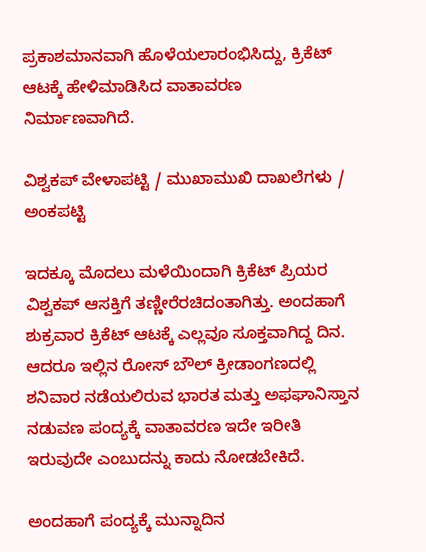ಪ್ರಕಾಶಮಾನವಾಗಿ ಹೊಳೆಯಲಾರಂಭಿಸಿದ್ದು, ಕ್ರಿಕೆಟ್‌ ಆಟಕ್ಕೆ ಹೇಳಿಮಾಡಿಸಿದ ವಾತಾವರಣ ನಿರ್ಮಾಣವಾಗಿದೆ.

ವಿಶ್ವಕಪ್‌ ವೇಳಾಪಟ್ಟಿ / ಮುಖಾಮುಖಿ ದಾಖಲೆಗಳು / ಅಂಕಪಟ್ಟಿ

ಇದಕ್ಕೂ ಮೊದಲು ಮಳೆಯಿಂದಾಗಿ ಕ್ರಿಕೆಟ್‌ ಪ್ರಿಯರ ವಿಶ್ವಕಪ್‌ ಆಸಕ್ತಿಗೆ ತಣ್ಣೀರೆರಚಿದಂತಾಗಿತ್ತು. ಅಂದಹಾಗೆ ಶುಕ್ರವಾರ ಕ್ರಿಕೆಟ್‌ ಆಟಕ್ಕೆ ಎಲ್ಲವೂ ಸೂಕ್ತವಾಗಿದ್ದ ದಿನ. ಆದರೂ ಇಲ್ಲಿನ ರೋಸ್‌ ಬೌಲ್‌ ಕ್ರೀಡಾಂಗಣದಲ್ಲಿ ಶನಿವಾರ ನಡೆಯಲಿರುವ ಭಾರತ ಮತ್ತು ಅಫಘಾನಿಸ್ತಾನ ನಡುವಣ ಪಂದ್ಯಕ್ಕೆ ವಾತಾವರಣ ಇದೇ ಇರೀತಿ ಇರುವುದೇ ಎಂಬುದನ್ನು ಕಾದು ನೋಡಬೇಕಿದೆ.

ಅಂದಹಾಗೆ ಪಂದ್ಯಕ್ಕೆ ಮುನ್ನಾದಿನ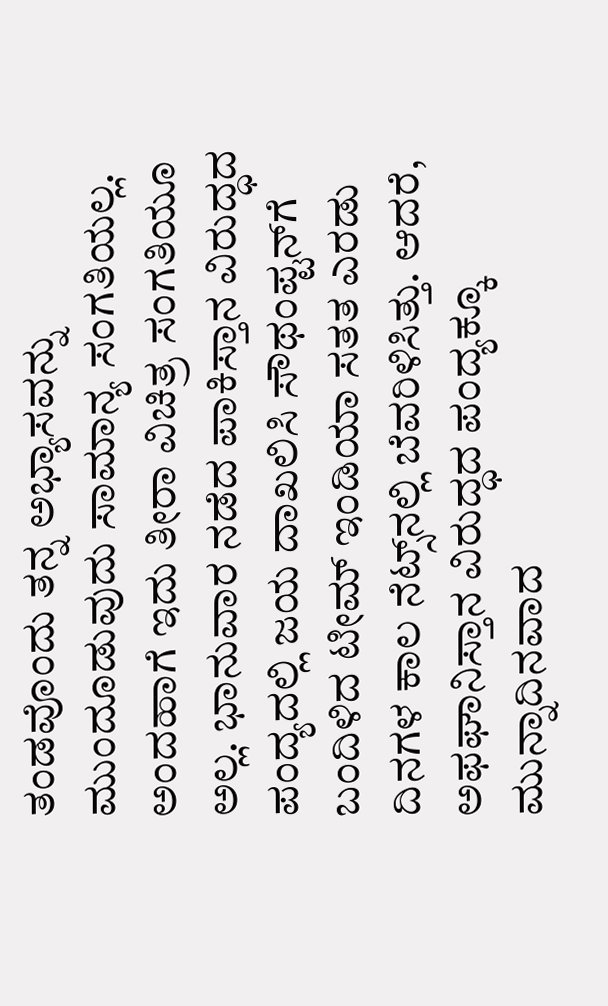ತಂಡವೊಂದು ತನ್ನ ಅಭ್ಯಾಸವನ್ನು ಮುಂದೂಡುವುದು ಸಾಮಾನ್ಯ ಸಂಗತಿಯಲ್ಲ. ಅಂದಹಾಗೆ ಇದು ತೀರಾ ವಿಚಿತ್ರ ಸಂಗತಿಯೂ ಅಲ್ಲ. ಭಾನುವಾರ ನಡೆದ ಪಾಕಿಸ್ತಾನ ವಿರುದ್ಧದ ಪಂದ್ಯದಲ್ಲಿ ಜಯ ದಾಖಲಿಸಿ ಸೌಥಂಪ್ಟನ್‌ಗೆ ಬಂದಿಳಿದ ಟೀಮ್‌ ಇಂಡಿಯಾ ಸತತ ಎರಡು ದಿನಗಳ ಕಾಲ ನೆಟ್ಸ್‌ನಲ್ಲಿ ಬೆವರಿಳಿಸಿತ್ತು. ಆದರೆ, ಅಫಘಾನಿಸ್ತಾನ ವಿರುದ್ಧದ ಪಂದ್ಯಕ್ಕೂ ಮುನ್ನಾದಿನವಾದ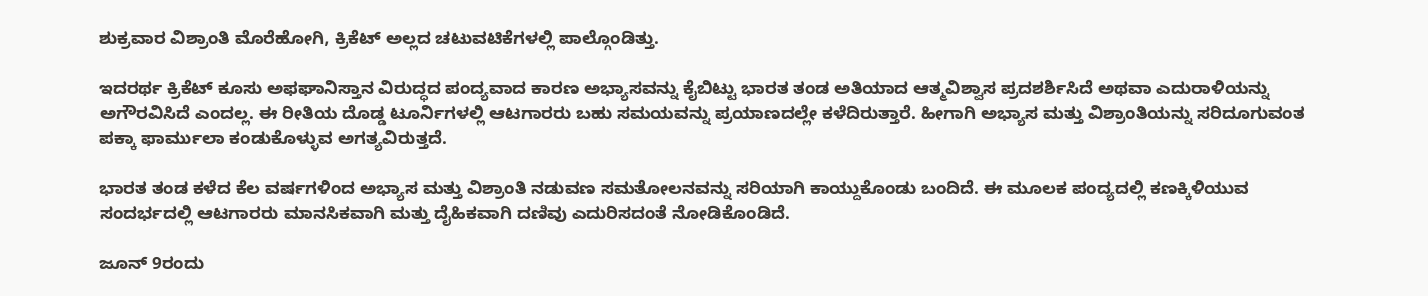ಶುಕ್ರವಾರ ವಿಶ್ರಾಂತಿ ಮೊರೆಹೋಗಿ, ಕ್ರಿಕೆಟ್‌ ಅಲ್ಲದ ಚಟುವಟಿಕೆಗಳಲ್ಲಿ ಪಾಲ್ಗೊಂಡಿತ್ತು.

ಇದರರ್ಥ ಕ್ರಿಕೆಟ್‌ ಕೂಸು ಅಫಘಾನಿಸ್ತಾನ ವಿರುದ್ಧದ ಪಂದ್ಯವಾದ ಕಾರಣ ಅಭ್ಯಾಸವನ್ನು ಕೈಬಿಟ್ಟು ಭಾರತ ತಂಡ ಅತಿಯಾದ ಆತ್ಮವಿಶ್ವಾಸ ಪ್ರದಶರ್ಶಿಸಿದೆ ಅಥವಾ ಎದುರಾಳಿಯನ್ನು ಅಗೌರವಿಸಿದೆ ಎಂದಲ್ಲ. ಈ ರೀತಿಯ ದೊಡ್ಡ ಟೂರ್ನಿಗಳಲ್ಲಿ ಆಟಗಾರರು ಬಹು ಸಮಯವನ್ನು ಪ್ರಯಾಣದಲ್ಲೇ ಕಳೆದಿರುತ್ತಾರೆ. ಹೀಗಾಗಿ ಅಭ್ಯಾಸ ಮತ್ತು ವಿಶ್ರಾಂತಿಯನ್ನು ಸರಿದೂಗುವಂತ ಪಕ್ಕಾ ಫಾರ್ಮುಲಾ ಕಂಡುಕೊಳ್ಳುವ ಅಗತ್ಯವಿರುತ್ತದೆ.

ಭಾರತ ತಂಡ ಕಳೆದ ಕೆಲ ವರ್ಷಗಳಿಂದ ಅಭ್ಯಾಸ ಮತ್ತು ವಿಶ್ರಾಂತಿ ನಡುವಣ ಸಮತೋಲನವನ್ನು ಸರಿಯಾಗಿ ಕಾಯ್ದುಕೊಂಡು ಬಂದಿದೆ. ಈ ಮೂಲಕ ಪಂದ್ಯದಲ್ಲಿ ಕಣಕ್ಕಿಳಿಯುವ ಸಂದರ್ಭದಲ್ಲಿ ಆಟಗಾರರು ಮಾನಸಿಕವಾಗಿ ಮತ್ತು ದೈಹಿಕವಾಗಿ ದಣಿವು ಎದುರಿಸದಂತೆ ನೋಡಿಕೊಂಡಿದೆ.

ಜೂನ್‌ 9ರಂದು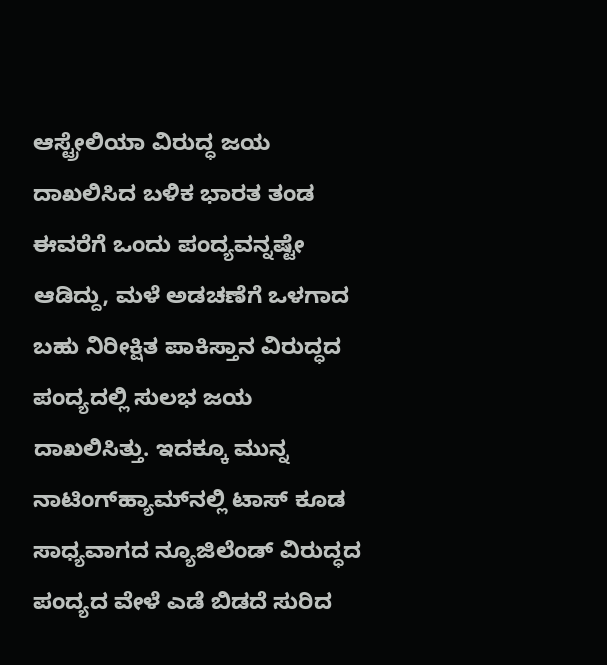ಆಸ್ಟ್ರೇಲಿಯಾ ವಿರುದ್ಧ ಜಯ ದಾಖಲಿಸಿದ ಬಳಿಕ ಭಾರತ ತಂಡ ಈವರೆಗೆ ಒಂದು ಪಂದ್ಯವನ್ನಷ್ಟೇ ಆಡಿದ್ದು, ಮಳೆ ಅಡಚಣೆಗೆ ಒಳಗಾದ ಬಹು ನಿರೀಕ್ಷಿತ ಪಾಕಿಸ್ತಾನ ವಿರುದ್ಧದ ಪಂದ್ಯದಲ್ಲಿ ಸುಲಭ ಜಯ ದಾಖಲಿಸಿತ್ತು. ಇದಕ್ಕೂ ಮುನ್ನ ನಾಟಿಂಗ್‌ಹ್ಯಾಮ್‌ನಲ್ಲಿ ಟಾಸ್‌ ಕೂಡ ಸಾಧ್ಯವಾಗದ ನ್ಯೂಜಿಲೆಂಡ್‌ ವಿರುದ್ಧದ ಪಂದ್ಯದ ವೇಳೆ ಎಡೆ ಬಿಡದೆ ಸುರಿದ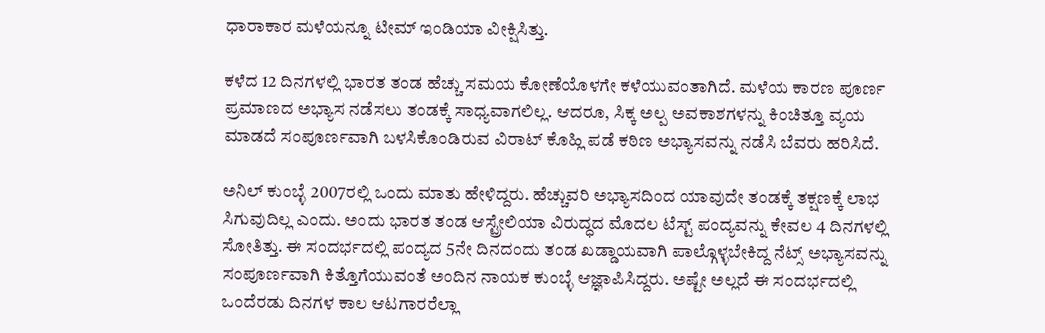ಧಾರಾಕಾರ ಮಳೆಯನ್ನೂ ಟೀಮ್‌ ಇಂಡಿಯಾ ವೀಕ್ಷಿಸಿತ್ತು.

ಕಳೆದ 12 ದಿನಗಳಲ್ಲಿ ಭಾರತ ತಂಡ ಹೆಚ್ಚು ಸಮಯ ಕೋಣೆಯೊಳಗೇ ಕಳೆಯುವಂತಾಗಿದೆ. ಮಳೆಯ ಕಾರಣ ಪೂರ್ಣ ಪ್ರಮಾಣದ ಅಭ್ಯಾಸ ನಡೆಸಲು ತಂಡಕ್ಕೆ ಸಾಧ್ಯವಾಗಲಿಲ್ಲ. ಆದರೂ, ಸಿಕ್ಕ ಅಲ್ಪ ಅವಕಾಶಗಳನ್ನು ಕಿಂಚಿತ್ತೂ ವ್ಯಯ ಮಾಡದೆ ಸಂಪೂರ್ಣವಾಗಿ ಬಳಸಿಕೊಂಡಿರುವ ವಿರಾಟ್‌ ಕೊಹ್ಲಿ ಪಡೆ ಕಠಿಣ ಅಭ್ಯಾಸವನ್ನು ನಡೆಸಿ ಬೆವರು ಹರಿಸಿದೆ.

ಅನಿಲ್‌ ಕುಂಬ್ಳೆ 2007ರಲ್ಲಿ ಒಂದು ಮಾತು ಹೇಳಿದ್ದರು. ಹೆಚ್ಚುವರಿ ಅಭ್ಯಾಸದಿಂದ ಯಾವುದೇ ತಂಡಕ್ಕೆ ತಕ್ಷಣಕ್ಕೆ ಲಾಭ ಸಿಗುವುದಿಲ್ಲ ಎಂದು. ಅಂದು ಭಾರತ ತಂಡ ಆಸ್ಟ್ರೇಲಿಯಾ ವಿರುದ್ಧದ ಮೊದಲ ಟೆಸ್ಟ್‌ ಪಂದ್ಯವನ್ನು ಕೇವಲ 4 ದಿನಗಳಲ್ಲಿ ಸೋತಿತ್ತು. ಈ ಸಂದರ್ಭದಲ್ಲಿ ಪಂದ್ಯದ 5ನೇ ದಿನದಂದು ತಂಡ ಖಡ್ಡಾಯವಾಗಿ ಪಾಲ್ಗೊಳ್ಳಬೇಕಿದ್ದ ನೆಟ್ಸ್‌ ಅಭ್ಯಾಸವನ್ನು ಸಂಪೂರ್ಣವಾಗಿ ಕಿತ್ತೊಗೆಯುವಂತೆ ಅಂದಿನ ನಾಯಕ ಕುಂಬ್ಳೆ ಆಜ್ಞಾಪಿಸಿದ್ದರು. ಅಷ್ಟೇ ಅಲ್ಲದೆ ಈ ಸಂದರ್ಭದಲ್ಲಿ ಒಂದೆರಡು ದಿನಗಳ ಕಾಲ ಆಟಗಾರರೆಲ್ಲಾ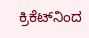ಕ್ರಿಕೆಟ್‌ನಿಂದ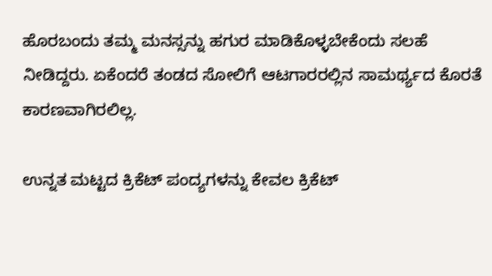ಹೊರಬಂದು ತಮ್ಮ ಮನಸ್ಸನ್ನು ಹಗುರ ಮಾಡಿಕೊಳ್ಳಬೇಕೆಂದು ಸಲಹೆ ನೀಡಿದ್ದರು. ಏಕೆಂದರೆ ತಂಡದ ಸೋಲಿಗೆ ಆಟಗಾರರಲ್ಲಿನ ಸಾಮರ್ಥ್ಯದ ಕೊರತೆ ಕಾರಣವಾಗಿರಲಿಲ್ಲ.

ಉನ್ನತ ಮಟ್ಟದ ಕ್ರಿಕೆಟ್‌ ಪಂದ್ಯಗಳನ್ನು ಕೇವಲ ಕ್ರಿಕೆಟ್‌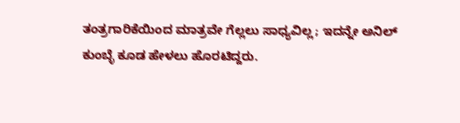ತಂತ್ರಗಾರಿಕೆಯಿಂದ ಮಾತ್ರವೇ ಗೆಲ್ಲಲು ಸಾಧ್ಯವಿಲ್ಲ; ಇದನ್ನೇ ಅನಿಲ್‌ ಕುಂಬ್ಳೆ ಕೂಡ ಹೇಳಲು ಹೊರಟಿದ್ದರು.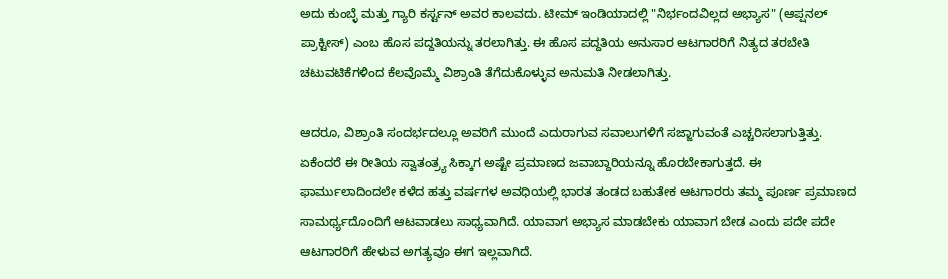ಅದು ಕುಂಬ್ಳೆ ಮತ್ತು ಗ್ಯಾರಿ ಕರ್ಸ್ಟನ್‌ ಅವರ ಕಾಲವದು. ಟೀಮ್‌ ಇಂಡಿಯಾದಲ್ಲಿ "ನಿರ್ಭಂದವಿಲ್ಲದ ಅಭ್ಯಾಸ" (ಆಪ್ಷನಲ್‌ ಪ್ರಾಕ್ಟೀಸ್‌) ಎಂಬ ಹೊಸ ಪದ್ದತಿಯನ್ನು ತರಲಾಗಿತ್ತು. ಈ ಹೊಸ ಪದ್ದತಿಯ ಅನುಸಾರ ಆಟಗಾರರಿಗೆ ನಿತ್ಯದ ತರಬೇತಿ ಚಟುವಟಿಕೆಗಳಿಂದ ಕೆಲವೊಮ್ಮೆ ವಿಶ್ರಾಂತಿ ತೆಗೆದುಕೊಳ್ಳುವ ಅನುಮತಿ ನೀಡಲಾಗಿತ್ತು.

ಆದರೂ, ವಿಶ್ರಾಂತಿ ಸಂದರ್ಭದಲ್ಲೂ ಅವರಿಗೆ ಮುಂದೆ ಎದುರಾಗುವ ಸವಾಲುಗಳಿಗೆ ಸಜ್ಜಾಗುವಂತೆ ಎಚ್ಚರಿಸಲಾಗುತ್ತಿತ್ತು. ಏಕೆಂದರೆ ಈ ರೀತಿಯ ಸ್ವಾತಂತ್ರ್ಯ ಸಿಕ್ಕಾಗ ಅಷ್ಟೇ ಪ್ರಮಾಣದ ಜವಾಬ್ದಾರಿಯನ್ನೂ ಹೊರಬೇಕಾಗುತ್ತದೆ. ಈ ಫಾರ್ಮುಲಾದಿಂದಲೇ ಕಳೆದ ಹತ್ತು ವರ್ಷಗಳ ಅವಧಿಯಲ್ಲಿ ಭಾರತ ತಂಡದ ಬಹುತೇಕ ಆಟಗಾರರು ತಮ್ಮ ಪೂರ್ಣ ಪ್ರಮಾಣದ ಸಾಮರ್ಥ್ಯದೊಂದಿಗೆ ಆಟವಾಡಲು ಸಾಧ್ಯವಾಗಿದೆ. ಯಾವಾಗ ಅಭ್ಯಾಸ ಮಾಡಬೇಕು ಯಾವಾಗ ಬೇಡ ಎಂದು ಪದೇ ಪದೇ ಆಟಗಾರರಿಗೆ ಹೇಳುವ ಅಗತ್ಯವೂ ಈಗ ಇಲ್ಲವಾಗಿದೆ.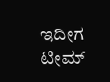ಇದೀಗ ಟೀಮ್‌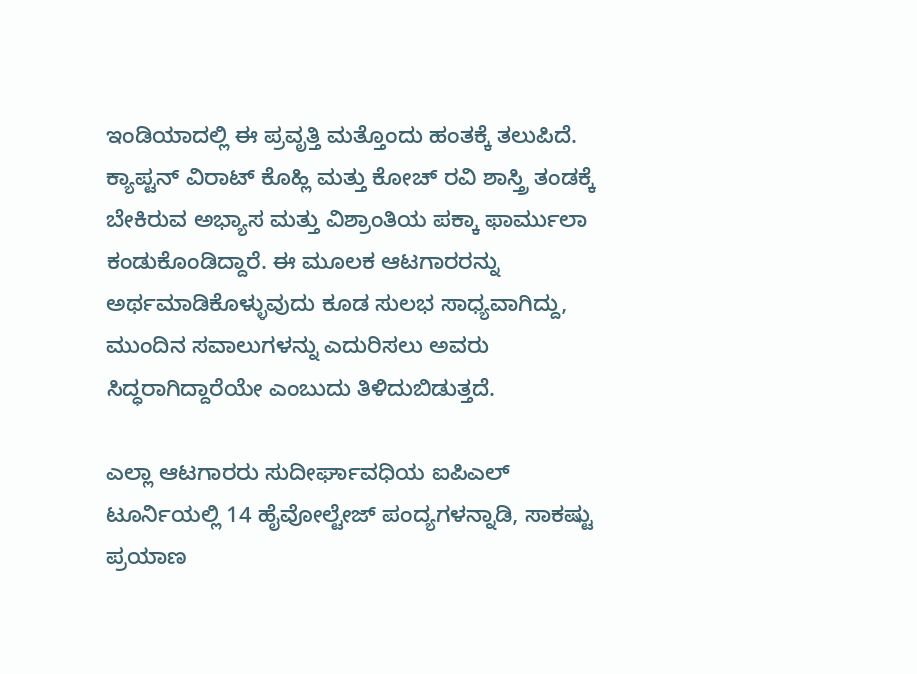ಇಂಡಿಯಾದಲ್ಲಿ ಈ ಪ್ರವೃತ್ತಿ ಮತ್ತೊಂದು ಹಂತಕ್ಕೆ ತಲುಪಿದೆ. ಕ್ಯಾಪ್ಟನ್‌ ವಿರಾಟ್‌ ಕೊಹ್ಲಿ ಮತ್ತು ಕೋಚ್‌ ರವಿ ಶಾಸ್ತ್ರಿ ತಂಡಕ್ಕೆ ಬೇಕಿರುವ ಅಭ್ಯಾಸ ಮತ್ತು ವಿಶ್ರಾಂತಿಯ ಪಕ್ಕಾ ಫಾರ್ಮುಲಾ ಕಂಡುಕೊಂಡಿದ್ದಾರೆ. ಈ ಮೂಲಕ ಆಟಗಾರರನ್ನು ಅರ್ಥಮಾಡಿಕೊಳ್ಳುವುದು ಕೂಡ ಸುಲಭ ಸಾಧ್ಯವಾಗಿದ್ದು, ಮುಂದಿನ ಸವಾಲುಗಳನ್ನು ಎದುರಿಸಲು ಅವರು ಸಿದ್ಧರಾಗಿದ್ದಾರೆಯೇ ಎಂಬುದು ತಿಳಿದುಬಿಡುತ್ತದೆ.

ಎಲ್ಲಾ ಆಟಗಾರರು ಸುದೀರ್ಘಾವಧಿಯ ಐಪಿಎಲ್‌ ಟೂರ್ನಿಯಲ್ಲಿ 14 ಹೈವೋಲ್ಟೇಜ್‌ ಪಂದ್ಯಗಳನ್ನಾಡಿ, ಸಾಕಷ್ಟು ಪ್ರಯಾಣ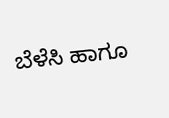ಬೆಳೆಸಿ ಹಾಗೂ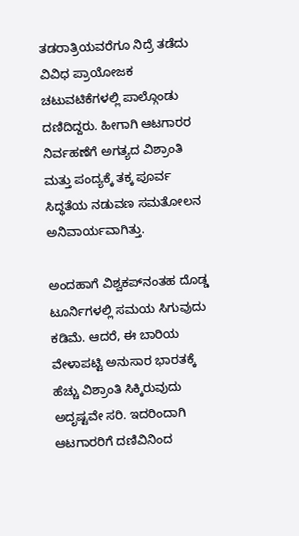ತಡರಾತ್ರಿಯವರೆಗೂ ನಿದ್ರೆ ತಡೆದು ವಿವಿಧ ಪ್ರಾಯೋಜಕ ಚಟುವಟಿಕೆಗಳಲ್ಲಿ ಪಾಲ್ಗೊಂಡು ದಣಿದಿದ್ದರು. ಹೀಗಾಗಿ ಆಟಗಾರರ ನಿರ್ವಹಣೆಗೆ ಅಗತ್ಯದ ವಿಶ್ರಾಂತಿ ಮತ್ತು ಪಂದ್ಯಕ್ಕೆ ತಕ್ಕ ಪೂರ್ವ ಸಿದ್ಧತೆಯ ನಡುವಣ ಸಮತೋಲನ ಅನಿವಾರ್ಯವಾಗಿತ್ತು.

ಅಂದಹಾಗೆ ವಿಶ್ವಕಪ್‌ನಂತಹ ದೊಡ್ಡ ಟೂರ್ನಿಗಳಲ್ಲಿ ಸಮಯ ಸಿಗುವುದು ಕಡಿಮೆ. ಆದರೆ, ಈ ಬಾರಿಯ ವೇಳಾಪಟ್ಟಿ ಅನುಸಾರ ಭಾರತಕ್ಕೆ ಹೆಚ್ಚು ವಿಶ್ರಾಂತಿ ಸಿಕ್ಕಿರುವುದು ಅದೃಷ್ಟವೇ ಸರಿ. ಇದರಿಂದಾಗಿ ಆಟಗಾರರಿಗೆ ದಣಿವಿನಿಂದ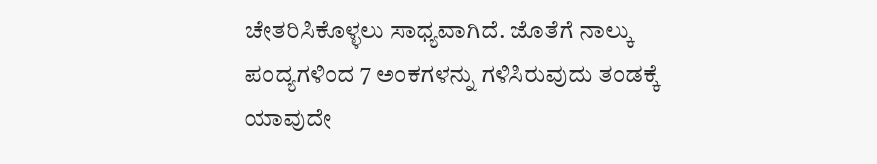ಚೇತರಿಸಿಕೊಳ್ಳಲು ಸಾಧ್ಯವಾಗಿದೆ. ಜೊತೆಗೆ ನಾಲ್ಕು ಪಂದ್ಯಗಳಿಂದ 7 ಅಂಕಗಳನ್ನು ಗಳಿಸಿರುವುದು ತಂಡಕ್ಕೆ ಯಾವುದೇ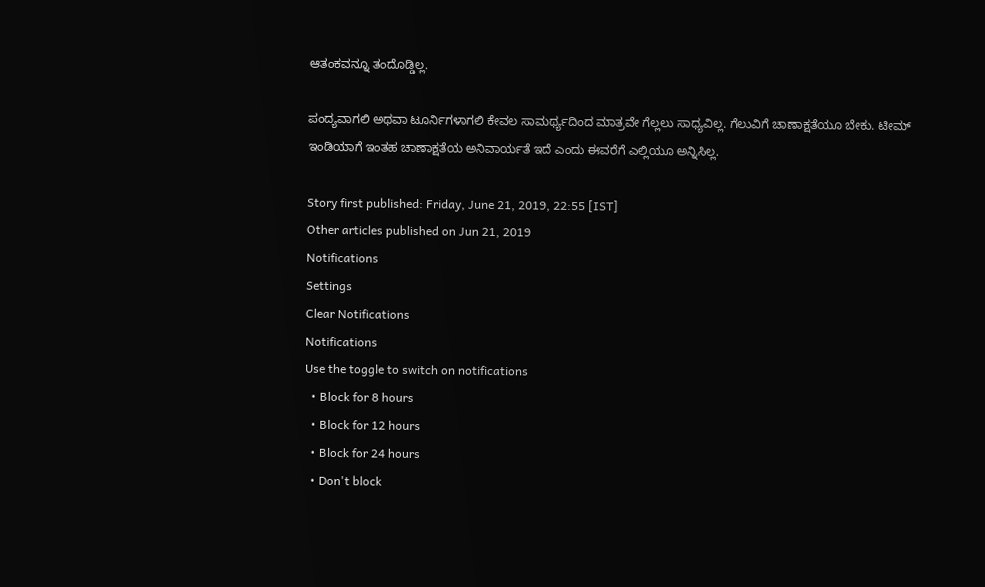ಆತಂಕವನ್ನೂ ತಂದೊಡ್ಡಿಲ್ಲ.

ಪಂದ್ಯವಾಗಲಿ ಅಥವಾ ಟೂರ್ನಿಗಳಾಗಲಿ ಕೇವಲ ಸಾಮರ್ಥ್ಯದಿಂದ ಮಾತ್ರವೇ ಗೆಲ್ಲಲು ಸಾಧ್ಯವಿಲ್ಲ. ಗೆಲುವಿಗೆ ಚಾಣಾಕ್ಷತೆಯೂ ಬೇಕು. ಟೀಮ್‌ ಇಂಡಿಯಾಗೆ ಇಂತಹ ಚಾಣಾಕ್ಷತೆಯ ಅನಿವಾರ್ಯತೆ ಇದೆ ಎಂದು ಈವರೆಗೆ ಎಲ್ಲಿಯೂ ಅನ್ನಿಸಿಲ್ಲ.

Story first published: Friday, June 21, 2019, 22:55 [IST]
Other articles published on Jun 21, 2019
Notifications
Settings
Clear Notifications
Notifications
Use the toggle to switch on notifications
  • Block for 8 hours
  • Block for 12 hours
  • Block for 24 hours
  • Don't block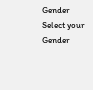Gender
Select your Gender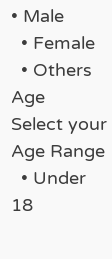• Male
  • Female
  • Others
Age
Select your Age Range
  • Under 18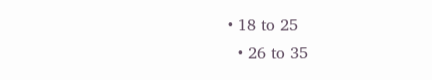• 18 to 25
  • 26 to 35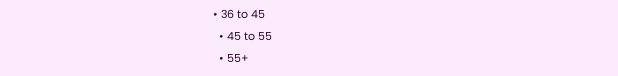• 36 to 45
  • 45 to 55
  • 55+